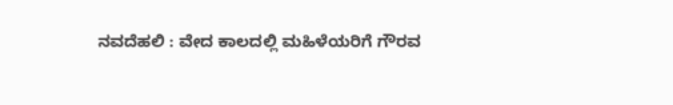ನವದೆಹಲಿ : ವೇದ ಕಾಲದಲ್ಲಿ ಮಹಿಳೆಯರಿಗೆ ಗೌರವ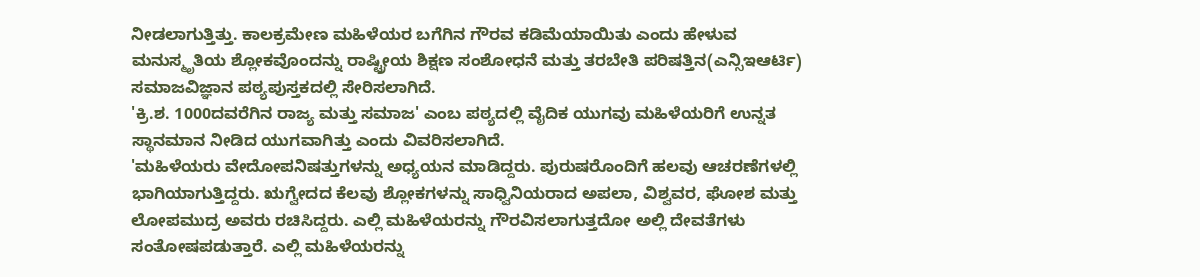ನೀಡಲಾಗುತ್ತಿತ್ತು. ಕಾಲಕ್ರಮೇಣ ಮಹಿಳೆಯರ ಬಗೆಗಿನ ಗೌರವ ಕಡಿಮೆಯಾಯಿತು ಎಂದು ಹೇಳುವ ಮನುಸ್ಮೃತಿಯ ಶ್ಲೋಕವೊಂದನ್ನು ರಾಷ್ಟ್ರೀಯ ಶಿಕ್ಷಣ ಸಂಶೋಧನೆ ಮತ್ತು ತರಬೇತಿ ಪರಿಷತ್ತಿನ(ಎನ್ಸಿಇಆರ್ಟಿ) ಸಮಾಜವಿಜ್ಞಾನ ಪಠ್ಯಪುಸ್ತಕದಲ್ಲಿ ಸೇರಿಸಲಾಗಿದೆ.
'ಕ್ರಿ.ಶ. 1000ದವರೆಗಿನ ರಾಜ್ಯ ಮತ್ತು ಸಮಾಜ' ಎಂಬ ಪಠ್ಯದಲ್ಲಿ ವೈದಿಕ ಯುಗವು ಮಹಿಳೆಯರಿಗೆ ಉನ್ನತ ಸ್ಥಾನಮಾನ ನೀಡಿದ ಯುಗವಾಗಿತ್ತು ಎಂದು ವಿವರಿಸಲಾಗಿದೆ.
'ಮಹಿಳೆಯರು ವೇದೋಪನಿಷತ್ತುಗಳನ್ನು ಅಧ್ಯಯನ ಮಾಡಿದ್ದರು. ಪುರುಷರೊಂದಿಗೆ ಹಲವು ಆಚರಣೆಗಳಲ್ಲಿ ಭಾಗಿಯಾಗುತ್ತಿದ್ದರು. ಋಗ್ವೇದದ ಕೆಲವು ಶ್ಲೋಕಗಳನ್ನು ಸಾಧ್ವಿನಿಯರಾದ ಅಪಲಾ, ವಿಶ್ವವರ, ಘೋಶ ಮತ್ತು ಲೋಪಮುದ್ರ ಅವರು ರಚಿಸಿದ್ದರು. ಎಲ್ಲಿ ಮಹಿಳೆಯರನ್ನು ಗೌರವಿಸಲಾಗುತ್ತದೋ ಅಲ್ಲಿ ದೇವತೆಗಳು ಸಂತೋಷಪಡುತ್ತಾರೆ. ಎಲ್ಲಿ ಮಹಿಳೆಯರನ್ನು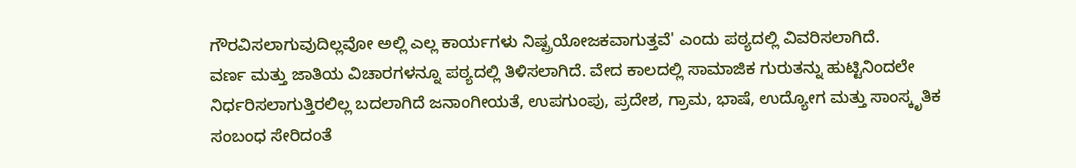ಗೌರವಿಸಲಾಗುವುದಿಲ್ಲವೋ ಅಲ್ಲಿ ಎಲ್ಲ ಕಾರ್ಯಗಳು ನಿಷ್ಪ್ರಯೋಜಕವಾಗುತ್ತವೆ' ಎಂದು ಪಠ್ಯದಲ್ಲಿ ವಿವರಿಸಲಾಗಿದೆ.
ವರ್ಣ ಮತ್ತು ಜಾತಿಯ ವಿಚಾರಗಳನ್ನೂ ಪಠ್ಯದಲ್ಲಿ ತಿಳಿಸಲಾಗಿದೆ. ವೇದ ಕಾಲದಲ್ಲಿ ಸಾಮಾಜಿಕ ಗುರುತನ್ನು ಹುಟ್ಟಿನಿಂದಲೇ ನಿರ್ಧರಿಸಲಾಗುತ್ತಿರಲಿಲ್ಲ ಬದಲಾಗಿದೆ ಜನಾಂಗೀಯತೆ, ಉಪಗುಂಪು, ಪ್ರದೇಶ, ಗ್ರಾಮ, ಭಾಷೆ, ಉದ್ಯೋಗ ಮತ್ತು ಸಾಂಸ್ಕೃತಿಕ ಸಂಬಂಧ ಸೇರಿದಂತೆ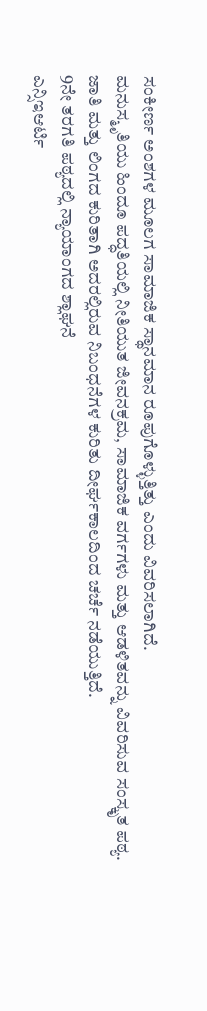ಸಂಕೀರ್ಣ ಅಂಶಗಳ ಮೂಲಗ ಸಾಮಾಜಿಕ ಸ್ಥಾನಮಾನ ರೂಪುಗೊಳ್ಳುತ್ತಿತ್ತು ಎಂದು ವಿವರಿಸಲಾಗಿದೆ.
ಮನುಸ್ಮೃತಿಯು ಹಿಂದೂ ಪದ್ಧತಿಯಲ್ಲಿ ನೀತಿಯುತ ಜೀವನಕ್ರಮ, ಸಾಮಾಜಿಕ ವರ್ಗಗಳು ಮತ್ತು ಆಡಳಿತವನ್ನು ವಿವರಿಸುವ ಸಂಸ್ಕೃತ ಪಠ್ಯ. ಜಾತಿ ಮತ್ತು ಲಿಂಗದ ಕುರಿತಾಗಿ ಅದರಲ್ಲಿರುವ ನಿಬಂಧನೆಗಳ ಕುರಿತು ದೀರ್ಘಕಾಲದಿಂದ ಚರ್ಚೆ ನಡೆಯುತ್ತಿದೆ.
9ನೇ ತರಗತಿ ಪಠ್ಯದಲ್ಲಿ ನ್ಯಾಯಾಂಗದ ಶ್ಲಾಘನೆ
ಎನ್ಸಿಇಆರ್ಟಿ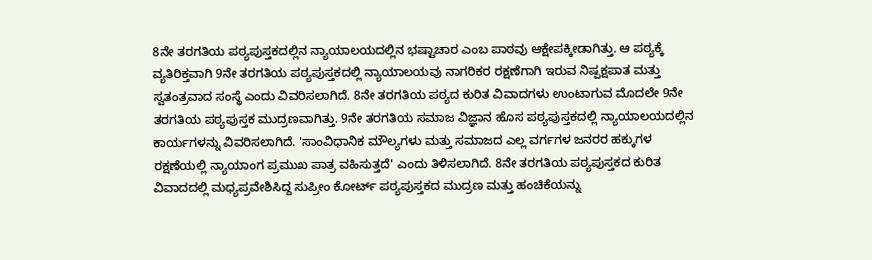8ನೇ ತರಗತಿಯ ಪಠ್ಯಪುಸ್ತಕದಲ್ಲಿನ ನ್ಯಾಯಾಲಯದಲ್ಲಿನ ಭಷ್ಟಾಚಾರ ಎಂಬ ಪಾಠವು ಆಕ್ಷೇಪಕ್ಕೀಡಾಗಿತ್ತು. ಆ ಪಠ್ಯಕ್ಕೆ ವ್ಯತಿರಿಕ್ತವಾಗಿ 9ನೇ ತರಗತಿಯ ಪಠ್ಯಪುಸ್ತಕದಲ್ಲಿ ನ್ಯಾಯಾಲಯವು ನಾಗರಿಕರ ರಕ್ಷಣೆಗಾಗಿ ಇರುವ ನಿಷ್ಪಕ್ಷಪಾತ ಮತ್ತು ಸ್ವತಂತ್ರವಾದ ಸಂಸ್ಥೆ ಎಂದು ವಿವರಿಸಲಾಗಿದೆ. 8ನೇ ತರಗತಿಯ ಪಠ್ಯದ ಕುರಿತ ವಿವಾದಗಳು ಉಂಟಾಗುವ ಮೊದಲೇ 9ನೇ ತರಗತಿಯ ಪಠ್ಯಪುಸ್ತಕ ಮುದ್ರಣವಾಗಿತ್ತು. 9ನೇ ತರಗತಿಯ ಸಮಾಜ ವಿಜ್ಞಾನ ಹೊಸ ಪಠ್ಯಪುಸ್ತಕದಲ್ಲಿ ನ್ಯಾಯಾಲಯದಲ್ಲಿನ ಕಾರ್ಯಗಳನ್ನು ವಿವರಿಸಲಾಗಿದೆ. 'ಸಾಂವಿಧಾನಿಕ ಮೌಲ್ಯಗಳು ಮತ್ತು ಸಮಾಜದ ಎಲ್ಲ ವರ್ಗಗಳ ಜನರರ ಹಕ್ಕುಗಳ ರಕ್ಷಣೆಯಲ್ಲಿ ನ್ಯಾಯಾಂಗ ಪ್ರಮುಖ ಪಾತ್ರ ವಹಿಸುತ್ತದೆ' ಎಂದು ತಿಳಿಸಲಾಗಿದೆ. 8ನೇ ತರಗತಿಯ ಪಠ್ಯಪುಸ್ತಕದ ಕುರಿತ ವಿವಾದದಲ್ಲಿ ಮಧ್ಯಪ್ರವೇಶಿಸಿದ್ದ ಸುಪ್ರೀಂ ಕೋರ್ಟ್ ಪಠ್ಯಪುಸ್ತಕದ ಮುದ್ರಣ ಮತ್ತು ಹಂಚಿಕೆಯನ್ನು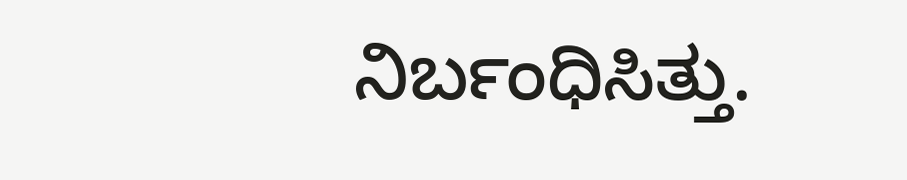ನಿರ್ಬಂಧಿಸಿತ್ತು.